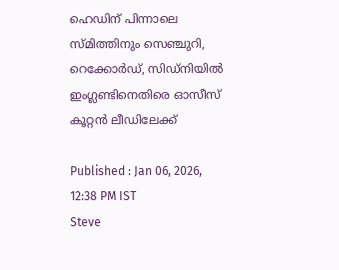ഹെഡിന് പിന്നാലെ സ്മിത്തിനും സെഞ്ചുറി, റെക്കോര്‍ഡ്, സിഡ്നിയില്‍ ഇംഗ്ലണ്ടിനെതിരെ ഓസീസ് കൂറ്റന്‍ ലീഡിലേക്ക്

Published : Jan 06, 2026, 12:38 PM IST
Steve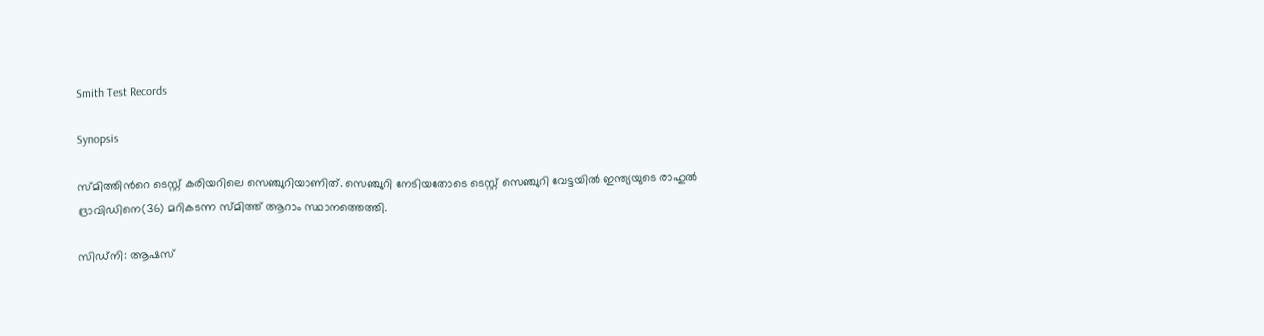Smith Test Records

Synopsis

സ്മിത്തിന്‍റെ ടെസ്റ്റ് കരിയറിലെ സെഞ്ചുറിയാണിത്. സെഞ്ചുറി നേടിയതോടെ ടെസ്റ്റ് സെഞ്ചുറി വേട്ടയില്‍ ഇന്ത്യയുടെ രാഹുല്‍ ദ്രാവിഡിനെ(36) മറികടന്ന സ്മിത്ത് ആറാം സ്ഥാനത്തെത്തി.

സിഡ്നി: ആഷസ്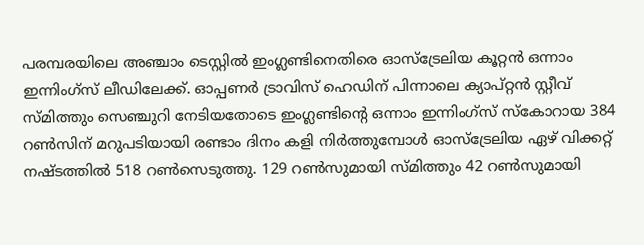പരമ്പരയിലെ അഞ്ചാം ടെസ്റ്റില്‍ ഇംഗ്ലണ്ടിനെതിരെ ഓസ്ട്രേലിയ കൂറ്റന്‍ ഒന്നാം ഇന്നിംഗ്സ് ലീഡിലേക്ക്. ഓപ്പണര്‍ ട്രാവിസ് ഹെഡിന് പിന്നാലെ ക്യാപ്റ്റൻ സ്റ്റീവ് സ്മിത്തും സെഞ്ചുറി നേടിയതോടെ ഇംഗ്ലണ്ടിന്‍റെ ഒന്നാം ഇന്നിംഗ്സ് സ്കോറായ 384 റണ്‍സിന് മറുപടിയായി രണ്ടാം ദിനം കളി നിര്‍ത്തുമ്പോള്‍ ഓസ്ട്രേലിയ ഏഴ് വിക്കറ്റ് നഷ്ടത്തില്‍ 518 റണ്‍സെടുത്തു. 129 റണ്‍സുമായി സ്മിത്തും 42 റണ്‍സുമായി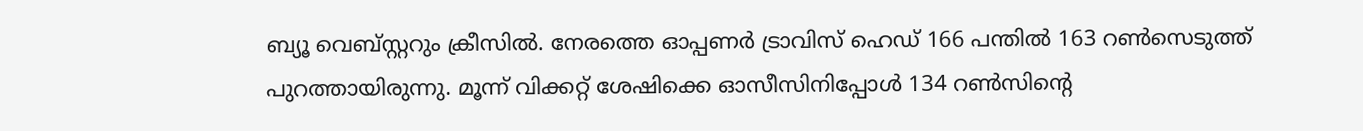ബ്യൂ വെബ്സ്റ്ററും ക്രീസില്‍. നേരത്തെ ഓപ്പണര്‍ ട്രാവിസ് ഹെഡ് 166 പന്തില്‍ 163 റണ്‍സെടുത്ത് പുറത്തായിരുന്നു. മൂന്ന് വിക്കറ്റ് ശേഷിക്കെ ഓസീസിനിപ്പോള്‍ 134 റണ്‍സിന്‍റെ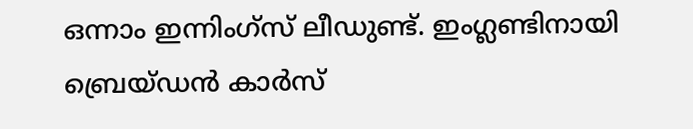ഒന്നാം ഇന്നിംഗ്സ് ലീഡുണ്ട്. ഇംഗ്ലണ്ടിനായി ബ്രെയ്ഡന്‍ കാര്‍സ്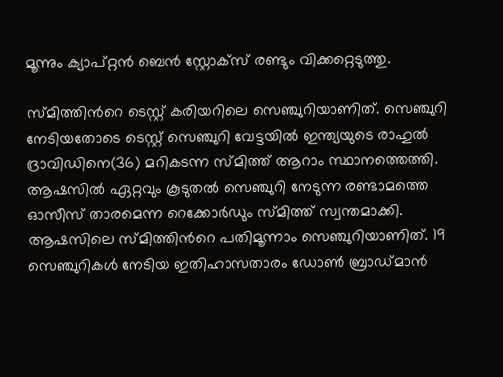മൂന്നും ക്യാപ്റ്റൻ ബെന്‍ സ്റ്റോക്സ് രണ്ടും വിക്കറ്റെടുത്തു.

സ്മിത്തിന്‍റെ ടെസ്റ്റ് കരിയറിലെ സെഞ്ചുറിയാണിത്. സെഞ്ചുറി നേടിയതോടെ ടെസ്റ്റ് സെഞ്ചുറി വേട്ടയില്‍ ഇന്ത്യയുടെ രാഹുല്‍ ദ്രാവിഡിനെ(36) മറികടന്ന സ്മിത്ത് ആറാം സ്ഥാനത്തെത്തി. ആഷസില്‍ ഏറ്റവും കൂടുതല്‍ സെഞ്ചുറി നേടുന്ന രണ്ടാമത്തെ ഓസീസ് താരമെന്ന റെക്കോര്‍ഡും സ്മിത്ത് സ്വന്തമാക്കി. ആഷസിലെ സ്മിത്തിന്‍റെ പതിമൂന്നാം സെഞ്ചുറിയാണിത്. 19 സെഞ്ചുറികള്‍ നേടിയ ഇതിഹാസതാരം ഡോണ്‍ ബ്രാഡ്മാന്‍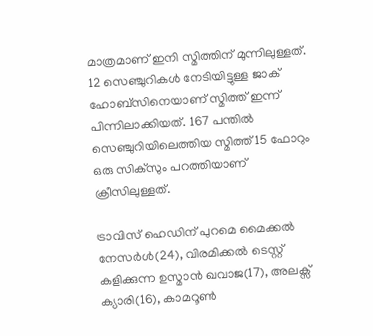മാത്രമാണ് ഇനി സ്മിത്തിന് മുന്നിലുള്ളത്. 12 സെഞ്ചുറികള്‍ നേടിയിട്ടുള്ള ജാക് ഹോബ്സിനെയാണ് സ്മിത്ത് ഇന്ന് പിന്നിലാക്കിയത്. 167 പന്തില്‍ സെഞ്ചുറിയിലെത്തിയ സ്മിത്ത് 15 ഫോറും ഒരു സിക്സും പറത്തിയാണ് ക്രീസിലുള്ളത്.

ട്രാവിസ് ഹെഡിന് പുറമെ മൈക്കല്‍ നേസര്‍ൾ(24), വിരമിക്കല്‍ ടെസ്റ്റ് കളിക്കുന്ന ഉസ്മാന്‍ ഖവാജ(17), അലക്സ് ക്യാരി(16), കാമറൂണ്‍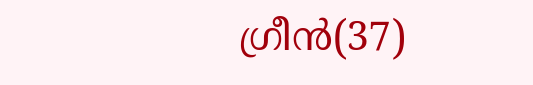ഗ്രീന്‍(37)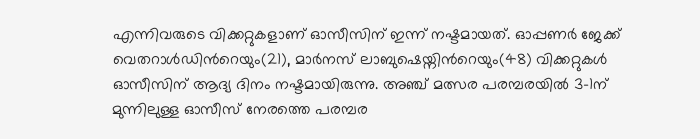എന്നിവരുടെ വിക്കറ്റുകളാണ് ഓസീസിന് ഇന്ന് നഷ്ടമായത്. ഓപ്പണര്‍ ജേക്ക് വെതറാള്‍ഡിന്‍റെയും(21), മാര്‍നസ് ലാബുഷെയ്നിന്‍റെയും(48) വിക്കറ്റുകള്‍ ഓസീസിന് ആദ്യ ദിനം നഷ്ടമായിരുന്നു. അഞ്ച് മത്സര പരമ്പരയില്‍ 3-1ന് മുന്നിലുള്ള ഓസീസ് നേരത്തെ പരമ്പര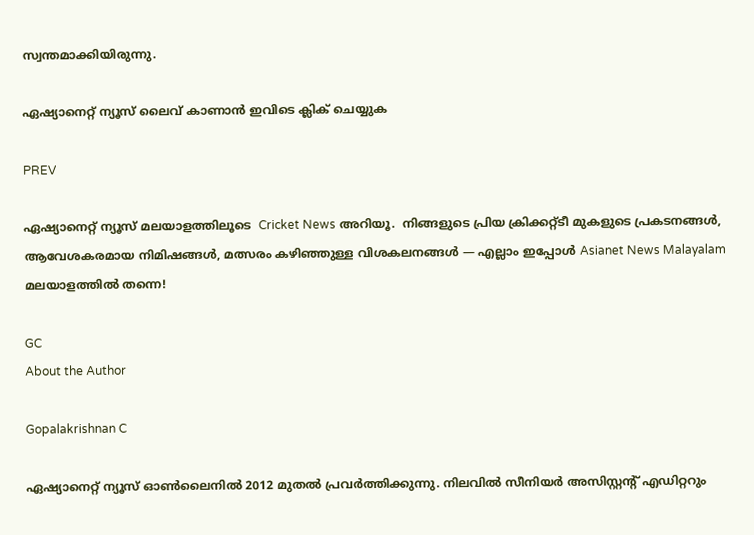സ്വന്തമാക്കിയിരുന്നു.

ഏഷ്യാനെറ്റ് ന്യൂസ് ലൈവ് കാണാന്‍ ഇവിടെ ക്ലിക് ചെയ്യുക

PREV

ഏഷ്യാനെറ്റ് ന്യൂസ് മലയാളത്തിലൂടെ  Cricket News അറിയൂ.  നിങ്ങളുടെ പ്രിയ ക്രിക്കറ്റ്ടീ മുകളുടെ പ്രകടനങ്ങൾ, ആവേശകരമായ നിമിഷങ്ങൾ, മത്സരം കഴിഞ്ഞുള്ള വിശകലനങ്ങൾ — എല്ലാം ഇപ്പോൾ Asianet News Malayalam മലയാളത്തിൽ തന്നെ!

GC
About the Author

Gopalakrishnan C

ഏഷ്യാനെറ്റ് ന്യൂസ് ഓണ്‍ലൈനില്‍ 2012 മുതല്‍ പ്രവര്‍ത്തിക്കുന്നു. നിലവില്‍ സീനിയര്‍ അസിസ്റ്റന്‍റ് എഡിറ്ററും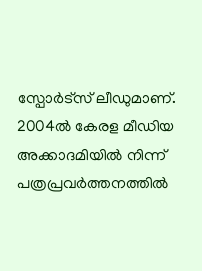സ്പോർട്സ് ലീഡുമാണ്. 2004ൽ കേരള മീഡിയ അക്കാദമിയില്‍ നിന്ന് പത്രപ്രവര്‍ത്തനത്തില്‍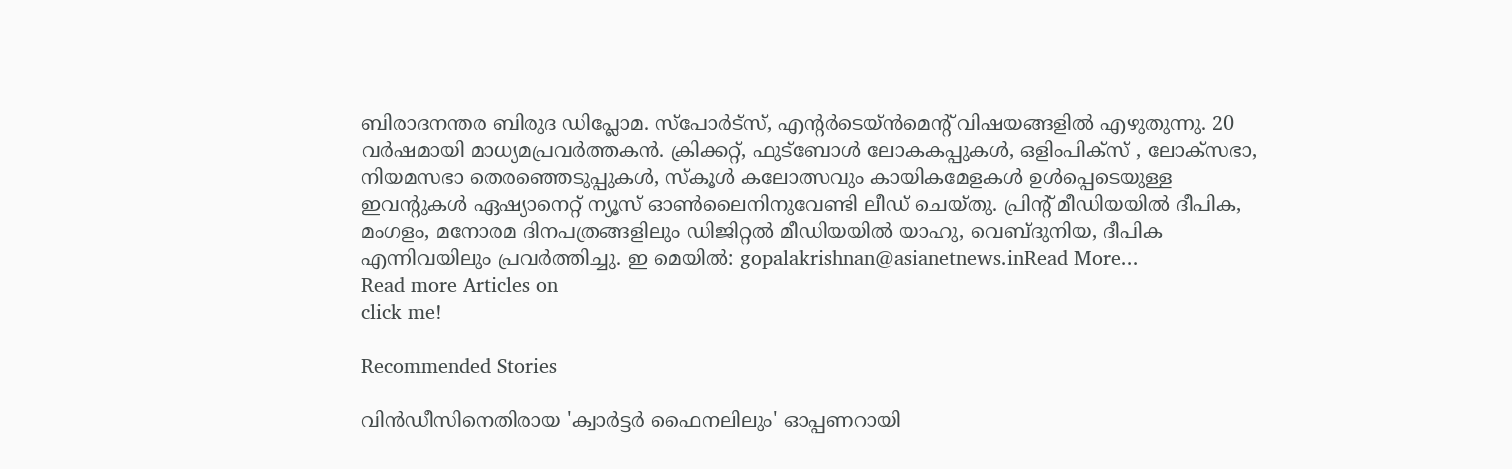ബിരാദനന്തര ബിരുദ ഡിപ്ലോമ. സ്പോര്‍ട്സ്, എന്‍റര്‍ടെയ്ൻമെന്‍റ് വിഷയങ്ങളില്‍ എഴുതുന്നു. 20 വര്‍ഷമായി മാധ്യമപ്രവര്‍ത്തകൻ. ക്രിക്കറ്റ്, ഫുട്ബോള്‍ ലോകകപ്പുകൾ, ഒളിംപിക്സ് , ലോക്സഭാ, നിയമസഭാ തെരഞ്ഞെടുപ്പുകള്‍, സ്കൂള്‍ കലോത്സവും കായികമേളകള്‍ ഉള്‍പ്പെടെയുള്ള ഇവന്‍റുകള്‍ ഏഷ്യാനെറ്റ് ന്യൂസ് ഓണ്‍ലൈനിനുവേണ്ടി ലീഡ് ചെയ്തു. പ്രിന്‍റ് മീഡിയയില്‍ ദീപിക, മംഗളം, മനോരമ ദിനപത്രങ്ങളിലും ഡിജിറ്റൽ മീഡിയയില്‍ യാഹു, വെബ്ദുനിയ, ദീപിക എന്നിവയിലും പ്രവര്‍ത്തിച്ചു. ഇ മെയില്‍: gopalakrishnan@asianetnews.inRead More...
Read more Articles on
click me!

Recommended Stories

വിൻഡീസിനെതിരായ 'ക്വാര്‍ട്ടർ ഫൈനലിലും' ഓപ്പണറായി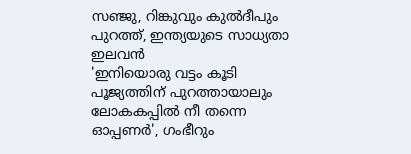സഞ്ജു, റിങ്കുവും കുല്‍ദീപും പുറത്ത്, ഇന്ത്യയുടെ സാധ്യതാ ഇലവന്‍
'ഇനിയൊരു വട്ടം കൂടി പൂജ്യത്തിന് പുറത്തായാലും ലോകകപ്പിൽ നീ തന്നെ ഓപ്പണർ', ഗംഭീറും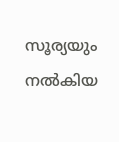സൂര്യയും നല്‍കിയ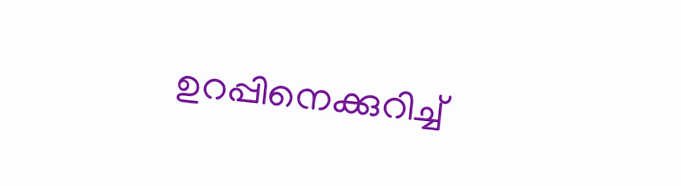ഉറപ്പിനെക്കുറിച്ച്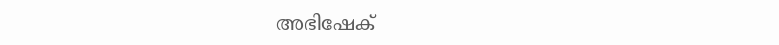അഭിഷേക്